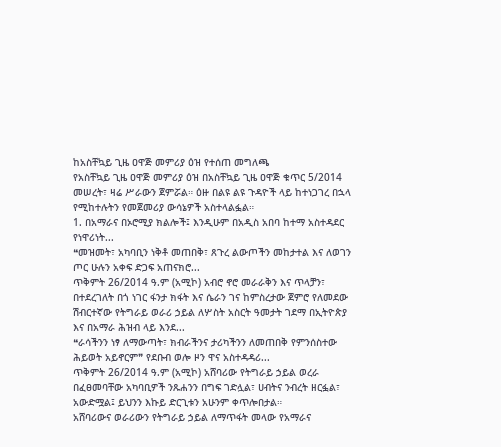ከአስቸኳይ ጊዜ ዐዋጅ መምሪያ ዕዝ የተሰጠ መግለጫ
የአስቸኳይ ጊዜ ዐዋጅ መምሪያ ዕዝ በአስቸኳይ ጊዜ ዐዋጅ ቁጥር 5/2014 መሠረት፣ ዛሬ ሥራውን ጀምሯል። ዕዙ በልዩ ልዩ ጉዳዮች ላይ ከተነጋገረ በኋላ የሚከተሉትን የመጀመሪያ ውሳኔዎች አስተላልፏል።
1. በአማራና በኦሮሚያ ክልሎች፤ እንዲሁም በአዲስ አበባ ከተማ አስተዳደር የነዋሪነት...
❝መዝመት፣ አካባቢን ነቅቶ መጠበቅ፣ ጸጉረ ልውጦችን መከታተል እና ለወገን ጦር ሁሉን አቀፍ ድጋፍ አጠናክሮ...
ጥቅምት 26/2014 ዓ.ም (አሚኮ) አብሮ ኖሮ መራራቅን እና ጥላቻን፣ በተደረገለት በጎ ነገር ፋንታ ክፋት እና ሴራን ገና ከምስረታው ጀምሮ የለመደው ሽብርተኛው የትግራይ ወራሪ ኃይል ለሦስት አስርት ዓመታት ገደማ በኢትዮጵያ እና በአማራ ሕዝብ ላይ እንደ...
❝ራሳችንን ነፃ ለማውጣት፣ ክብራችንና ታሪካችንን ለመጠበቅ የምንሰስተው ሕይወት አይኖርም❞ የደቡብ ወሎ ዞን ዋና አስተዳዳሪ...
ጥቅምት 26/2014 ዓ.ም (አሚኮ) አሸባሪው የትግራይ ኃይል ወረራ በፈፀመባቸው አካባቢዎች ንጹሐንን በግፍ ገድሏል፣ ሀብትና ንብረት ዘርፏል፣ አውድሟል፤ ይህንን እኩይ ድርጊቱን አሁንም ቀጥሎበታል።
አሸባሪውና ወራሪውን የትግራይ ኃይል ለማጥፋት መላው የአማራና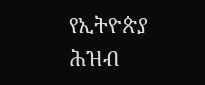የኢትዮጵያ ሕዝብ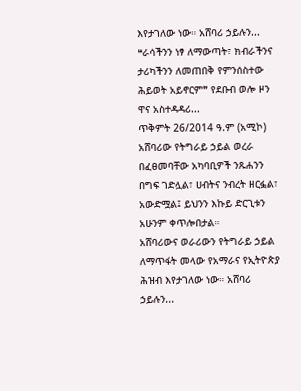እየታገለው ነው። አሸባሪ ኃይሉን...
❝ራሳችንን ነፃ ለማውጣት፣ ክብራችንና ታሪካችንን ለመጠበቅ የምንሰስተው ሕይወት አይኖርም❞ የደቡብ ወሎ ዞን ዋና አስተዳዳሪ...
ጥቅምት 26/2014 ዓ.ም (አሚኮ) አሸባሪው የትግራይ ኃይል ወረራ በፈፀመባቸው አካባቢዎች ንጹሐንን በግፍ ገድሏል፣ ሀብትና ንብረት ዘርፏል፣ አውድሟል፤ ይህንን እኩይ ድርጊቱን አሁንም ቀጥሎበታል።
አሸባሪውና ወራሪውን የትግራይ ኃይል ለማጥፋት መላው የአማራና የኢትዮጵያ ሕዝብ እየታገለው ነው። አሸባሪ ኃይሉን...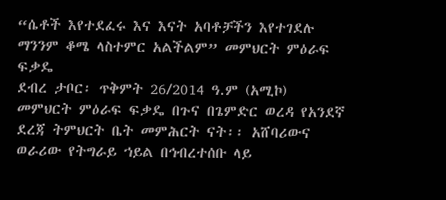“ሴቶች እየተደፈሩ እና እናት አባቶቻችን እየተገደሉ ማንንም ቆሜ ላስተምር አልችልም” መምህርት ምዕራፍ ፍቃዴ
ደብረ ታቦር፡ ጥቅምት 26/2014 ዓ.ም (አሚኮ) መምህርት ምዕራፍ ፍቃዴ በጉና በጌምድር ወረዳ የአንደኛ ደረጃ ትምህርት ቤት መምሕርት ናት፡፡ አሸባሪውና ወራሪው የትግራይ ኀይል በኅብረተሰቡ ላይ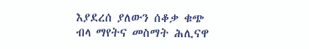እያደረሰ ያለውን ሰቆቃ ቁጭ ብላ ማየትና መስማት ሕሊናዋ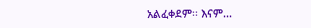አልፈቀደም፡፡ እናም...